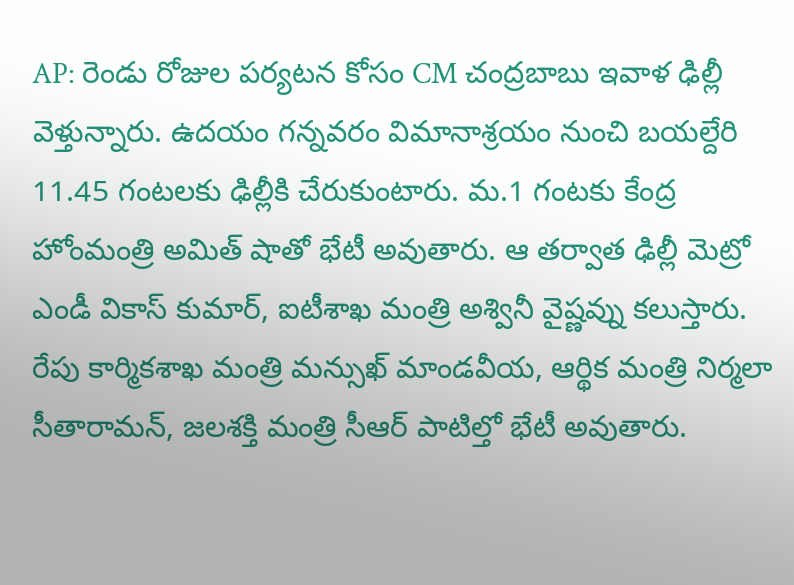AP: రెండు రోజుల పర్యటన కోసం CM చంద్రబాబు ఇవాళ ఢిల్లీ వెళ్తున్నారు. ఉదయం గన్నవరం విమానాశ్రయం నుంచి బయల్దేరి 11.45 గంటలకు ఢిల్లీకి చేరుకుంటారు. మ.1 గంటకు కేంద్ర హోంమంత్రి అమిత్ షాతో భేటీ అవుతారు. ఆ తర్వాత ఢిల్లీ మెట్రో ఎండీ వికాస్ కుమార్, ఐటీశాఖ మంత్రి అశ్వినీ వైష్ణవ్ను కలుస్తారు. రేపు కార్మికశాఖ మంత్రి మన్సుఖ్ మాండవీయ, ఆర్థిక మంత్రి నిర్మలా సీతారామన్, జలశక్తి మంత్రి సీఆర్ పాటిల్తో భేటీ అవుతారు.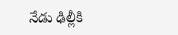నేడు ఢిల్లీకి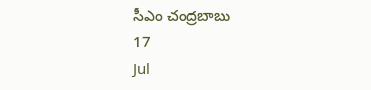సీఎం చంద్రబాబు
17
Jul